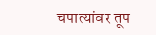चपात्यांवर तूप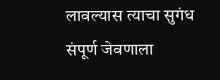लावल्यास त्याचा सुगंध संपूर्ण जेवणाला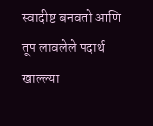स्वादीष्ट बनवतो आणि तूप लावलेले पदार्थ खाल्ल्या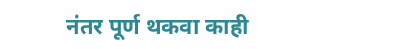नंतर पूर्ण थकवा काही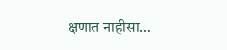क्षणात नाहीसा…